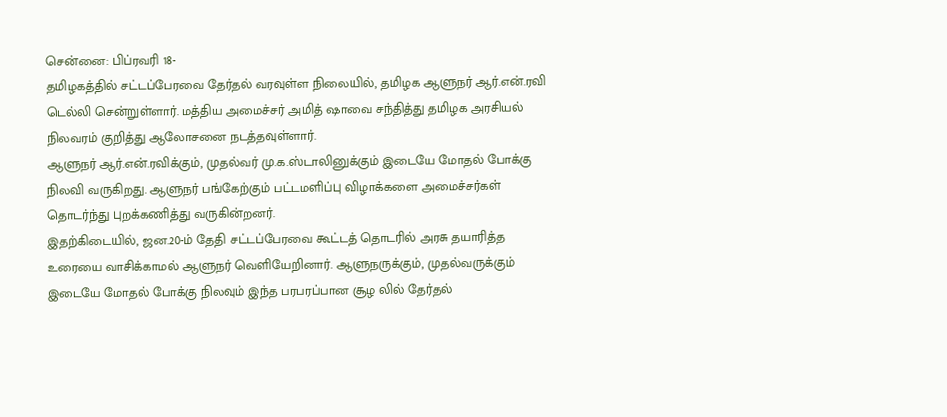சென்னை: பிப்ரவரி 18-
தமிழகத்தில் சட்டப்பேரவை தேர்தல் வரவுள்ள நிலையில், தமிழக ஆளுநர் ஆர்.என்.ரவி டெல்லி சென்றுள்ளார். மத்திய அமைச்சர் அமித் ஷாவை சந்தித்து தமிழக அரசியல் நிலவரம் குறித்து ஆலோசனை நடத்தவுள்ளார்.
ஆளுநர் ஆர்.என்.ரவிக்கும், முதல்வர் மு.க.ஸ்டாலினுக்கும் இடையே மோதல் போக்கு நிலவி வருகிறது. ஆளுநர் பங்கேற்கும் பட்டமளிப்பு விழாக்களை அமைச்சர்கள் தொடர்ந்து புறக்கணித்து வருகின்றனர்.
இதற்கிடையில், ஜன.20-ம் தேதி சட்டப்பேரவை கூட்டத் தொடரில் அரசு தயாரித்த உரையை வாசிக்காமல் ஆளுநர் வெளியேறினார். ஆளுநருக்கும், முதல்வருக்கும் இடையே மோதல் போக்கு நிலவும் இந்த பரபரப்பான சூழ லில் தேர்தல்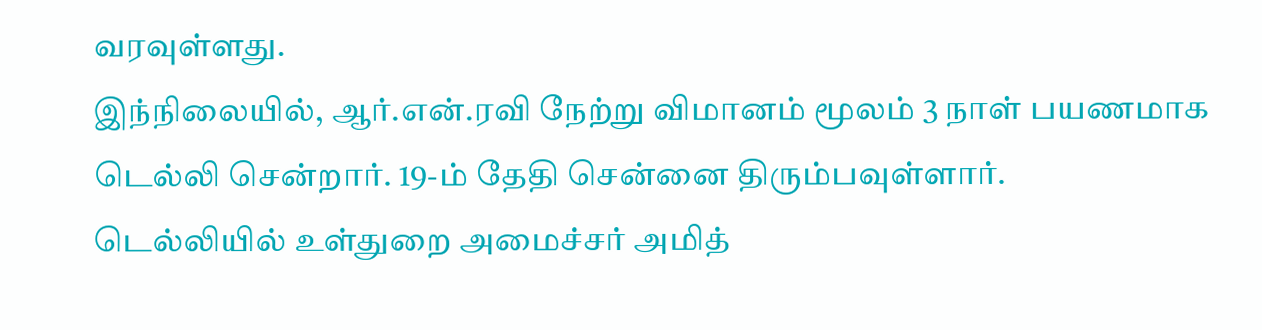வரவுள்ளது.
இந்நிலையில், ஆர்.என்.ரவி நேற்று விமானம் மூலம் 3 நாள் பயணமாக டெல்லி சென்றார். 19-ம் தேதி சென்னை திரும்பவுள்ளார்.
டெல்லியில் உள்துறை அமைச்சர் அமித்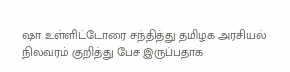ஷா உள்ளிட்டோரை சந்தித்து தமிழக அரசியல் நிலவரம் குறித்து பேச இருப்பதாக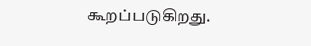கூறப்படுகிறது.